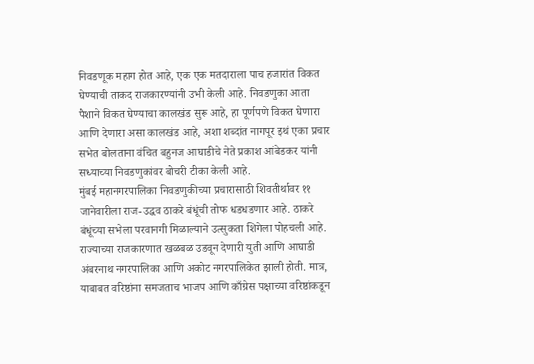निवडणूक महाग होत आहे, एक एक मतदाराला पाच हजारांत विकत घेण्याची ताकद राजकारण्यांनी उभी केली आहे. निवडणुका आता पैशाने विकत घेण्याचा कालखंड सुरू आहे, हा पूर्णपणे विकत घेणारा आणि देणारा असा कालखंड आहे, अशा शब्दांत नागपूर इथं एका प्रचार सभेत बोलताना वंचित बहुनज आघाडीचे नेते प्रकाश आंबेडकर यांनी सध्याच्या निवडणुकांवर बोचरी टीका केली आहे.
मुंबई महानगरपालिका निवडणुकीच्या प्रचारासाठी शिवतीर्थावर ११ जानेवारीला राज-उद्धव ठाकरे बंधूंची तोफ धडधडणार आहे. ठाकरे बंधूंच्या सभेला परवानगी मिळाल्याने उत्सुकता शिगेला पोहचली आहे.
राज्याच्या राजकारणात खळबळ उडवून देणारी युती आणि आघाडी अंबरनाथ नगरपालिका आणि अकोट नगरपालिकेत झाली होती. मात्र, याबाबत वरिष्ठांना समजताच भाजप आणि काँग्रेस पक्षाच्या वरिष्ठांकडून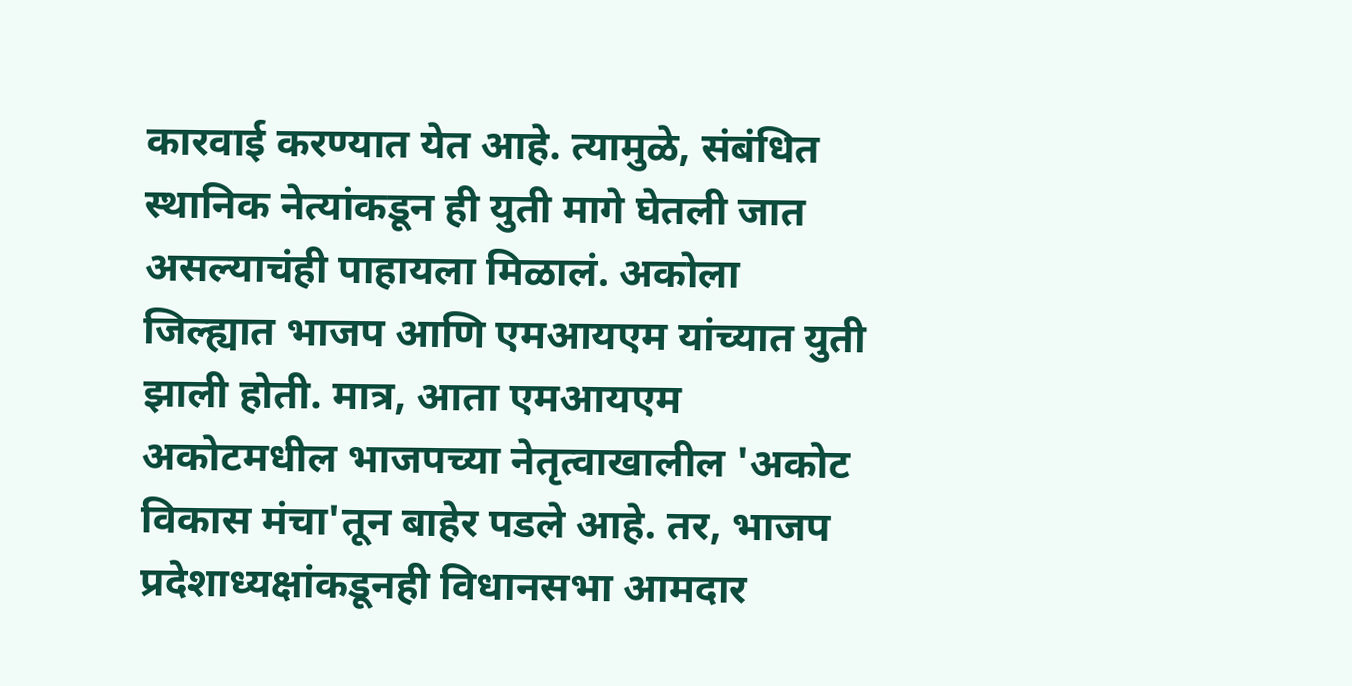कारवाई करण्यात येत आहे. त्यामुळे, संबंधित स्थानिक नेत्यांकडून ही युती मागे घेतली जात असल्याचंही पाहायला मिळालं. अकोला जिल्ह्यात भाजप आणि एमआयएम यांच्यात युती झाली होती. मात्र, आता एमआयएम अकोटमधील भाजपच्या नेतृत्वाखालील 'अकोट विकास मंचा'तून बाहेर पडले आहे. तर, भाजप प्रदेशाध्यक्षांकडूनही विधानसभा आमदार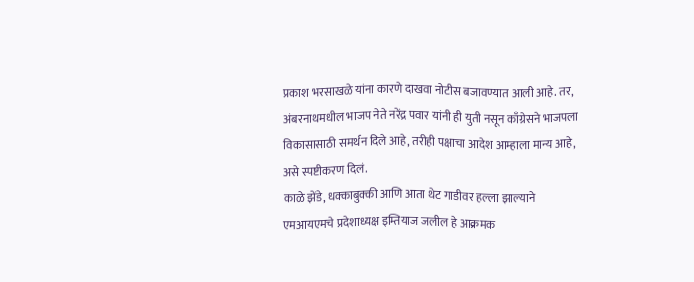प्रकाश भरसाखळे यांना कारणे दाखवा नोटीस बजावण्यात आली आहे. तर, अंबरनाथमधील भाजप नेते नरेंद्र पवार यांनी ही युती नसून काँग्रेसने भाजपला विकासासाठी समर्थन दिले आहे, तरीही पक्षाचा आदेश आम्हाला मान्य आहे, असे स्पष्टीकरण दिलं.
काळे झेंडे, धक्काबुक्की आणि आता थेट गाडीवर हल्ला झाल्याने एमआयएमचे प्रदेशाध्यक्ष इम्तियाज जलील हे आक्रमक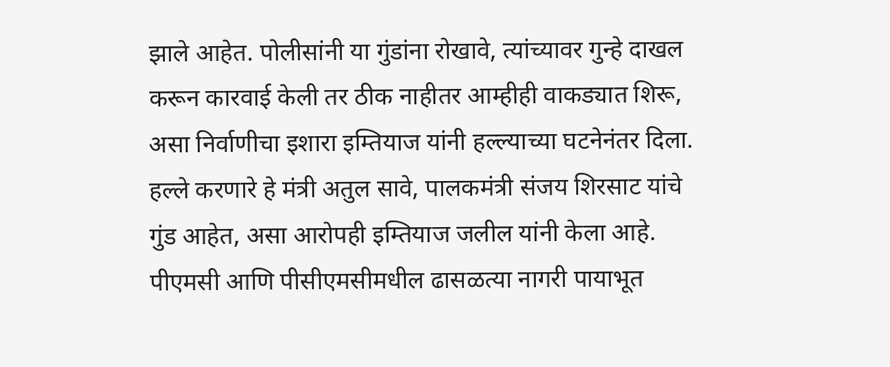झाले आहेत. पोलीसांनी या गुंडांना रोखावे, त्यांच्यावर गुन्हे दाखल करून कारवाई केली तर ठीक नाहीतर आम्हीही वाकड्यात शिरू, असा निर्वाणीचा इशारा इम्तियाज यांनी हल्ल्याच्या घटनेनंतर दिला. हल्ले करणारे हे मंत्री अतुल सावे, पालकमंत्री संजय शिरसाट यांचे गुंड आहेत, असा आरोपही इम्तियाज जलील यांनी केला आहे.
पीएमसी आणि पीसीएमसीमधील ढासळत्या नागरी पायाभूत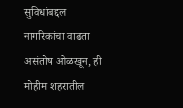सुविधांबद्दल नागरिकांचा वाढता असंतोष ओळखून, ही मोहीम शहरातील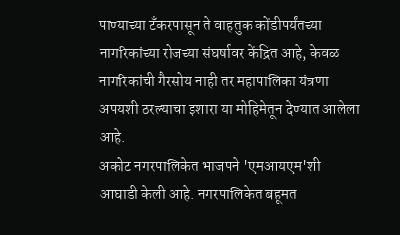पाण्याच्या टँकरपासून ते वाहतुक कोंडीपर्यंतच्या नागरिकांच्या रोजच्या संघर्षावर केंद्रित आहे, केवळ नागरिकांची गैरसोय नाही तर महापालिका यंत्रणा अपयशी ठरल्याचा इशारा या मोहिमेतून देण्यात आलेला आहे.
अकोट नगरपालिकेत भाजपने 'एमआयएम'शी आघाडी केली आहे. नगरपालिकेत बहूमत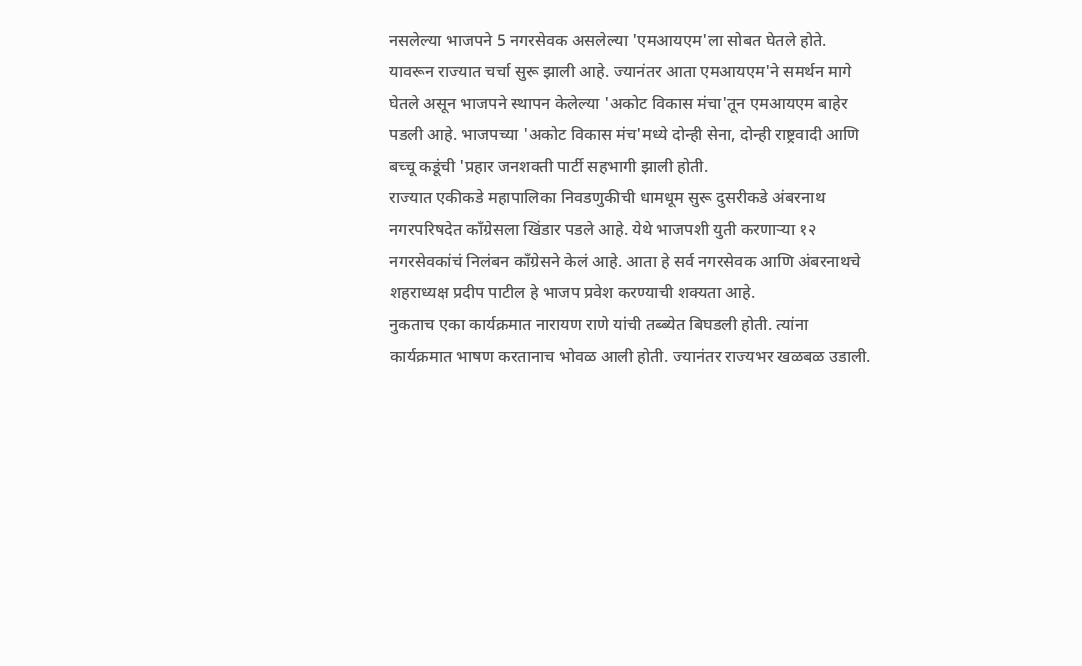नसलेल्या भाजपने 5 नगरसेवक असलेल्या 'एमआयएम'ला सोबत घेतले होते. यावरून राज्यात चर्चा सुरू झाली आहे. ज्यानंतर आता एमआयएम'ने समर्थन मागे घेतले असून भाजपने स्थापन केलेल्या 'अकोट विकास मंचा'तून एमआयएम बाहेर पडली आहे. भाजपच्या 'अकोट विकास मंच'मध्ये दोन्ही सेना, दोन्ही राष्ट्रवादी आणि बच्चू कडूंची 'प्रहार जनशक्ती पार्टी सहभागी झाली होती.
राज्यात एकीकडे महापालिका निवडणुकीची धामधूम सुरू दुसरीकडे अंबरनाथ नगरपरिषदेत काँग्रेसला खिंडार पडले आहे. येथे भाजपशी युती करणाऱ्या १२ नगरसेवकांचं निलंबन काँग्रेसने केलं आहे. आता हे सर्व नगरसेवक आणि अंबरनाथचे शहराध्यक्ष प्रदीप पाटील हे भाजप प्रवेश करण्याची शक्यता आहे.
नुकताच एका कार्यक्रमात नारायण राणे यांची तब्ब्येत बिघडली होती. त्यांना कार्यक्रमात भाषण करतानाच भोवळ आली होती. ज्यानंतर राज्यभर खळबळ उडाली.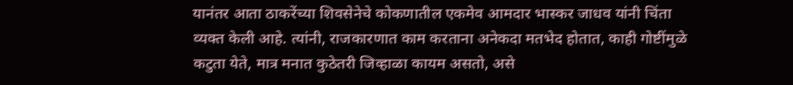यानंतर आता ठाकरेंच्या शिवसेनेचे कोकणातील एकमेव आमदार भास्कर जाधव यांनी चिंता व्यक्त केली आहे. त्यांनी, राजकारणात काम करताना अनेकदा मतभेद होतात, काही गोष्टींमुळे कटुता येते, मात्र मनात कुठेतरी जिव्हाळा कायम असतो, असे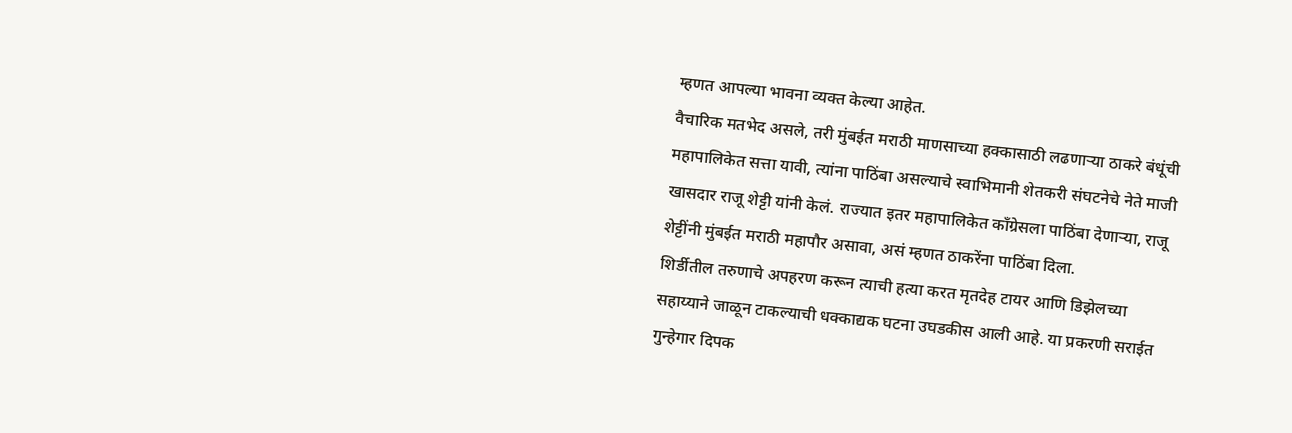म्हणत आपल्या भावना व्यक्त केल्या आहेत.
वैचारिक मतभेद असले, तरी मुंबईत मराठी माणसाच्या हक्कासाठी लढणाऱ्या ठाकरे बंधूंची महापालिकेत सत्ता यावी, त्यांना पाठिंबा असल्याचे स्वाभिमानी शेतकरी संघटनेचे नेते माजी खासदार राजू शेट्टी यांनी केलं. राज्यात इतर महापालिकेत काँग्रेसला पाठिंबा देणाऱ्या, राजू शेट्टींनी मुंबईत मराठी महापौर असावा, असं म्हणत ठाकरेंना पाठिंबा दिला.
शिर्डीतील तरुणाचे अपहरण करून त्याची हत्या करत मृतदेह टायर आणि डिझेलच्या सहाय्याने जाळून टाकल्याची धक्काद्यक घटना उघडकीस आली आहे. या प्रकरणी सराईत गुन्हेगार दिपक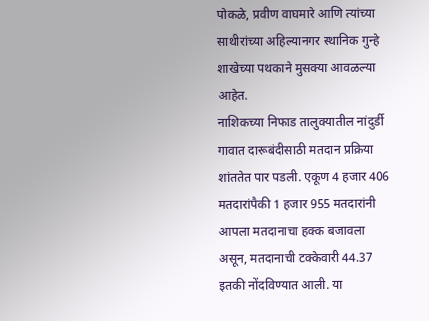पोकळे, प्रवीण वाघमारे आणि त्यांच्या साथीरांच्या अहिल्यानगर स्थानिक गुन्हे शाखेच्या पथकाने मुसक्या आवळल्या आहेत.
नाशिकच्या निफाड तालुक्यातील नांदुर्डी गावात दारूबंदीसाठी मतदान प्रक्रिया शांततेत पार पडली. एकूण 4 हजार 406 मतदारांपैकी 1 हजार 955 मतदारांनी आपला मतदानाचा हक्क बजावला असून, मतदानाची टक्केवारी 44.37 इतकी नोंदविण्यात आली. या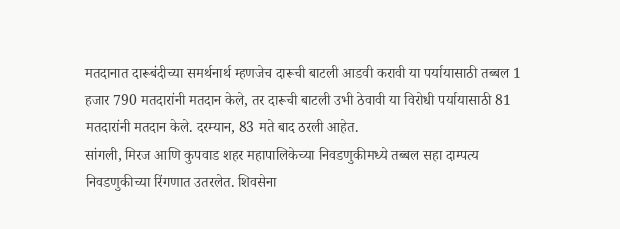मतदानात दारूबंदीच्या समर्थनार्थ म्हणजेच दारूची बाटली आडवी करावी या पर्यायासाठी तब्बल 1 हजार 790 मतदारांनी मतदान केले, तर दारूची बाटली उभी ठेवावी या विरोधी पर्यायासाठी 81 मतदारांनी मतदान केले. दरम्यान, 83 मते बाद ठरली आहेत.
सांगली, मिरज आणि कुपवाड शहर महापालिकेच्या निवडणुकीमध्ये तब्बल सहा दाम्पत्य निवडणुकीच्या रिंगणात उतरलेत. शिवसेना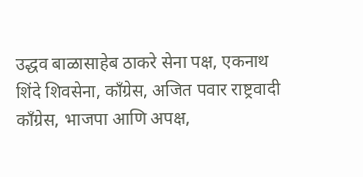उद्धव बाळासाहेब ठाकरे सेना पक्ष, एकनाथ शिंदे शिवसेना, काँग्रेस, अजित पवार राष्ट्रवादी काँग्रेस, भाजपा आणि अपक्ष,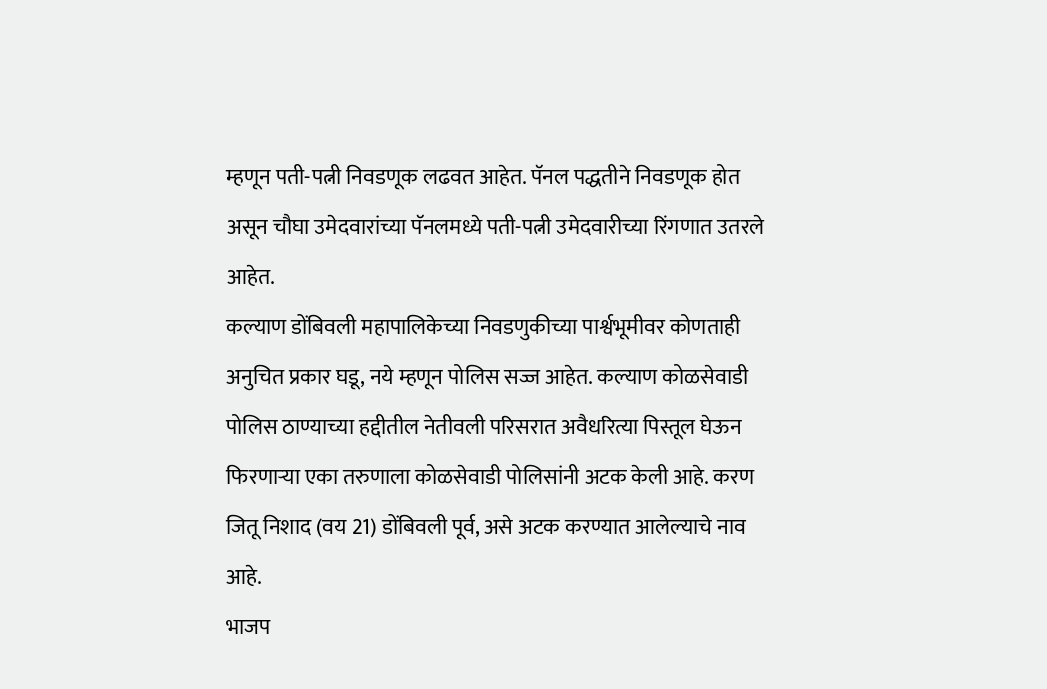म्हणून पती-पत्नी निवडणूक लढवत आहेत. पॅनल पद्धतीने निवडणूक होत असून चौघा उमेदवारांच्या पॅनलमध्ये पती-पत्नी उमेदवारीच्या रिंगणात उतरले आहेत.
कल्याण डोंबिवली महापालिकेच्या निवडणुकीच्या पार्श्वभूमीवर कोणताही अनुचित प्रकार घडू, नये म्हणून पोलिस सज्ज आहेत. कल्याण कोळसेवाडी पोलिस ठाण्याच्या हद्दीतील नेतीवली परिसरात अवैधरित्या पिस्तूल घेऊन फिरणाऱ्या एका तरुणाला कोळसेवाडी पोलिसांनी अटक केली आहे. करण जितू निशाद (वय 21) डोंबिवली पूर्व, असे अटक करण्यात आलेल्याचे नाव आहे.
भाजप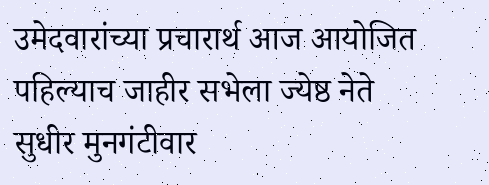उमेदवारांच्या प्रचारार्थ आज आयोजित पहिल्याच जाहीर सभेला ज्येष्ठ नेते सुधीर मुनगंटीवार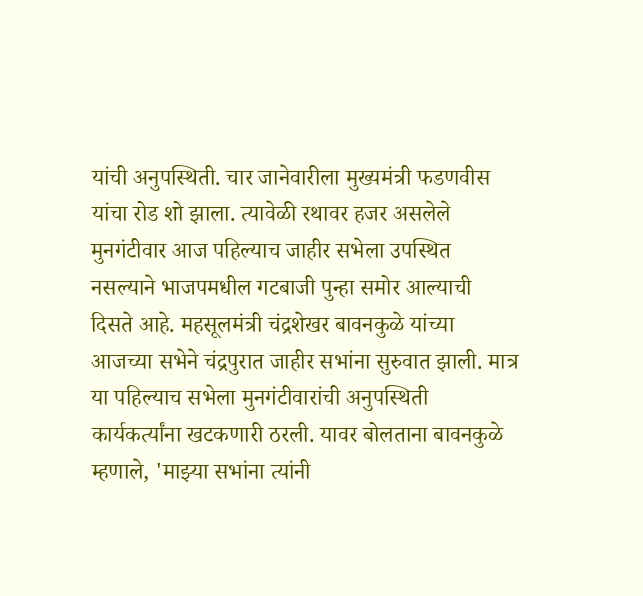यांची अनुपस्थिती. चार जानेवारीला मुख्यमंत्री फडणवीस यांचा रोड शो झाला. त्यावेळी रथावर हजर असलेले मुनगंटीवार आज पहिल्याच जाहीर सभेला उपस्थित नसल्याने भाजपमधील गटबाजी पुन्हा समोर आल्याची दिसते आहे. महसूलमंत्री चंद्रशेखर बावनकुळे यांच्या आजच्या सभेने चंद्रपुरात जाहीर सभांना सुरुवात झाली. मात्र या पहिल्याच सभेला मुनगंटीवारांची अनुपस्थिती कार्यकर्त्यांना खटकणारी ठरली. यावर बोलताना बावनकुळे म्हणाले, 'माझ्या सभांना त्यांनी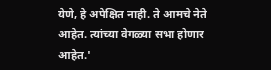येणे, हे अपेक्षित नाही. ते आमचे नेते आहेत. त्यांच्या वेगळ्या सभा होणार आहेत.'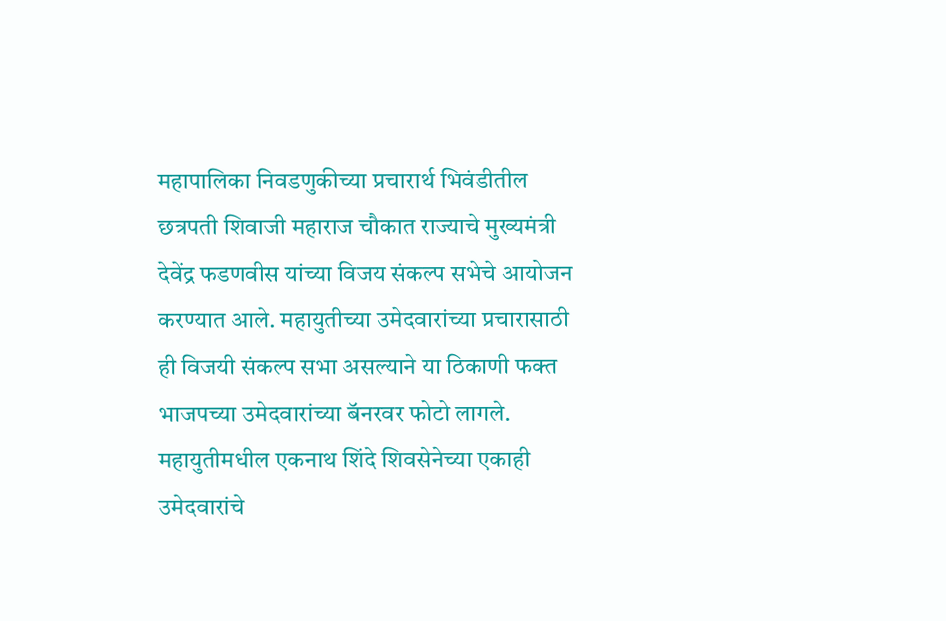महापालिका निवडणुकीच्या प्रचारार्थ भिवंडीतील छत्रपती शिवाजी महाराज चौकात राज्याचे मुख्यमंत्री देवेंद्र फडणवीस यांच्या विजय संकल्प सभेचे आयोजन करण्यात आले. महायुतीच्या उमेदवारांच्या प्रचारासाठी ही विजयी संकल्प सभा असल्याने या ठिकाणी फक्त भाजपच्या उमेदवारांच्या बॅनरवर फोटो लागले. महायुतीमधील एकनाथ शिंदे शिवसेनेच्या एकाही उमेदवारांचे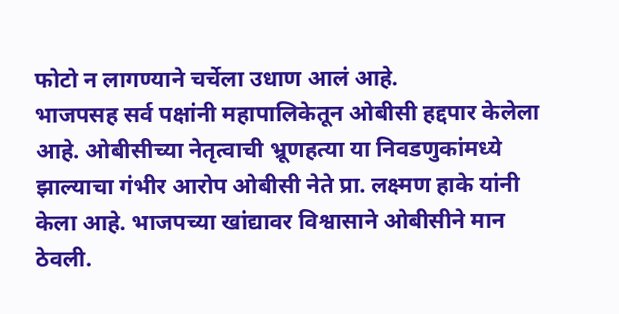फोटो न लागण्याने चर्चेला उधाण आलं आहे.
भाजपसह सर्व पक्षांनी महापालिकेतून ओबीसी हद्दपार केलेला आहे. ओबीसीच्या नेतृत्वाची भ्रूणहत्या या निवडणुकांमध्ये झाल्याचा गंभीर आरोप ओबीसी नेते प्रा. लक्ष्मण हाके यांनी केला आहे. भाजपच्या खांद्यावर विश्वासाने ओबीसीने मान ठेवली.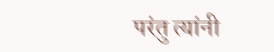परंतु त्यांनी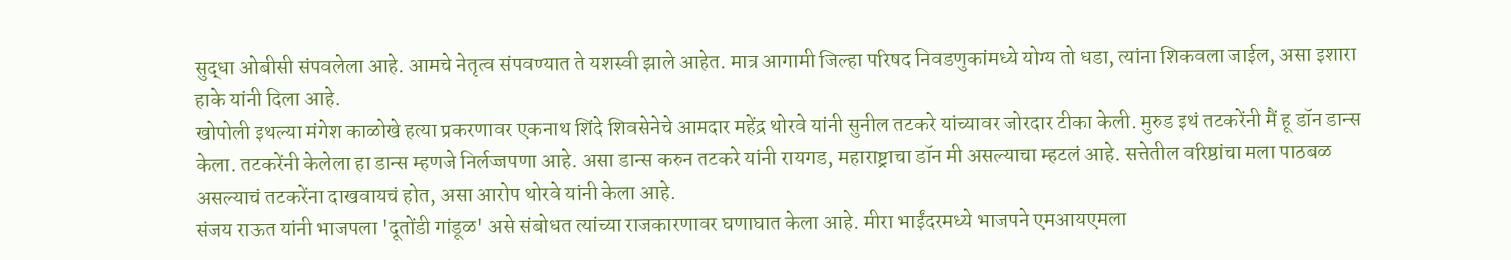सुद्धा ओबीसी संपवलेला आहे. आमचे नेतृत्व संपवण्यात ते यशस्वी झाले आहेत. मात्र आगामी जिल्हा परिषद निवडणुकांमध्ये योग्य तो धडा, त्यांना शिकवला जाईल, असा इशारा हाके यांनी दिला आहे.
खोपोली इथल्या मंगेश काळोखे हत्या प्रकरणावर एकनाथ शिंदे शिवसेनेचे आमदार महेंद्र थोरवे यांनी सुनील तटकरे यांच्यावर जोरदार टीका केली. मुरुड इथं तटकरेंनी मैं हू डॉन डान्स केला. तटकरेंनी केलेला हा डान्स म्हणजे निर्लज्जपणा आहे. असा डान्स करुन तटकरे यांनी रायगड, महाराष्ट्राचा डॉन मी असल्याचा म्हटलं आहे. सत्तेतील वरिष्ठांचा मला पाठबळ असल्याचं तटकरेंना दाखवायचं होत, असा आरोप थोरवे यांनी केला आहे.
संजय राऊत यांनी भाजपला 'दूतोंडी गांडूळ' असे संबोधत त्यांच्या राजकारणावर घणाघात केला आहे. मीरा भाईंदरमध्ये भाजपने एमआयएमला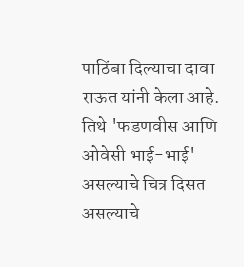पाठिंबा दिल्याचा दावा राऊत यांनी केला आहे. तिथे 'फडणवीस आणि ओवेसी भाई-भाई' असल्याचे चित्र दिसत असल्याचे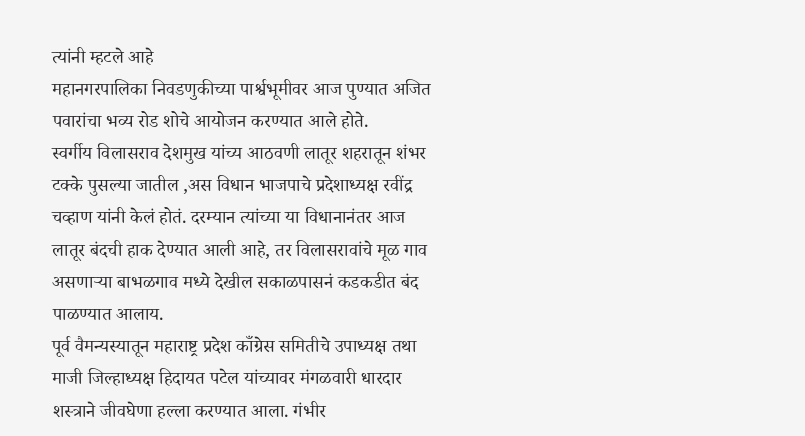त्यांनी म्हटले आहे
महानगरपालिका निवडणुकीच्या पार्श्वभूमीवर आज पुण्यात अजित पवारांचा भव्य रोड शोचे आयोजन करण्यात आले होते.
स्वर्गीय विलासराव देशमुख यांच्य आठवणी लातूर शहरातून शंभर टक्के पुसल्या जातील ,अस विधान भाजपाचे प्रदेशाध्यक्ष रवींद्र चव्हाण यांनी केलं होतं. दरम्यान त्यांच्या या विधानानंतर आज लातूर बंदची हाक देण्यात आली आहे, तर विलासरावांचे मूळ गाव असणाऱ्या बाभळगाव मध्ये देखील सकाळपासनं कडकडीत बंद पाळण्यात आलाय.
पूर्व वैमन्यस्यातून महाराष्ट्र प्रदेश काँग्रेस समितीचे उपाध्यक्ष तथा माजी जिल्हाध्यक्ष हिदायत पटेल यांच्यावर मंगळवारी धारदार शस्त्राने जीवघेणा हल्ला करण्यात आला. गंभीर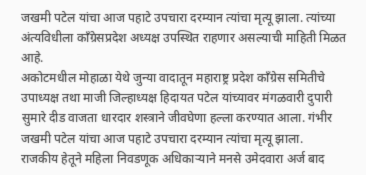जखमी पटेल यांचा आज पहाटे उपचारा दरम्यान त्यांचा मृत्यू झाला. त्यांच्या अंत्यविधीला काँग्रेसप्रदेश अध्यक्ष उपस्थित राहणार असल्याची माहिती मिळत आहे.
अकोटमधील मोहाळा येथे जुन्या वादातून महाराष्ट्र प्रदेश काँग्रेस समितीचे उपाध्यक्ष तथा माजी जिल्हाध्यक्ष हिदायत पटेल यांच्यावर मंगळवारी दुपारी सुमारे दीड वाजता धारदार शस्त्राने जीवघेणा हल्ला करण्यात आला. गंभीर जखमी पटेल यांचा आज पहाटे उपचारा दरम्यान त्यांचा मृत्यू झाला.
राजकीय हेतूने महिला निवडणूक अधिकाऱ्याने मनसे उमेदवारा अर्ज बाद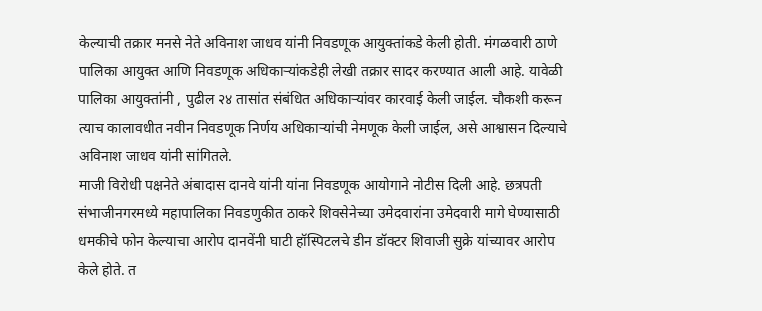केल्याची तक्रार मनसे नेते अविनाश जाधव यांनी निवडणूक आयुक्तांकडे केली होती. मंगळवारी ठाणे पालिका आयुक्त आणि निवडणूक अधिकाऱ्यांकडेही लेखी तक्रार सादर करण्यात आली आहे. यावेळी पालिका आयुक्तांनी , पुढील २४ तासांत संबंधित अधिकाऱ्यांवर कारवाई केली जाईल. चौकशी करून त्याच कालावधीत नवीन निवडणूक निर्णय अधिकाऱ्यांची नेमणूक केली जाईल, असे आश्वासन दिल्याचे अविनाश जाधव यांनी सांगितले.
माजी विरोधी पक्षनेते अंबादास दानवे यांनी यांना निवडणूक आयोगाने नोटीस दिली आहे. छत्रपती संभाजीनगरमध्ये महापालिका निवडणुकीत ठाकरे शिवसेनेच्या उमेदवारांना उमेदवारी मागे घेण्यासाठी धमकीचे फोन केल्याचा आरोप दानवेंनी घाटी हॉस्पिटलचे डीन डॉक्टर शिवाजी सुक्रे यांच्यावर आरोप केले होते. त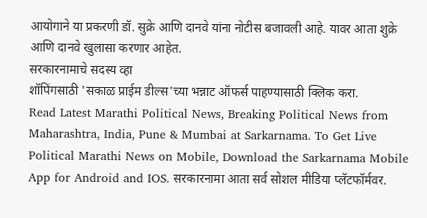आयोगाने या प्रकरणी डॉ. सुक्रे आणि दानवे यांना नोटीस बजावली आहे. यावर आता शुक्रे आणि दानवे खुलासा करणार आहेत.
सरकारनामाचे सदस्य व्हा
शॉपिंगसाठी 'सकाळ प्राईम डील्स'च्या भन्नाट ऑफर्स पाहण्यासाठी क्लिक करा.
Read Latest Marathi Political News, Breaking Political News from Maharashtra, India, Pune & Mumbai at Sarkarnama. To Get Live Political Marathi News on Mobile, Download the Sarkarnama Mobile App for Android and IOS. सरकारनामा आता सर्व सोशल मीडिया प्लॅटफॉर्मवर.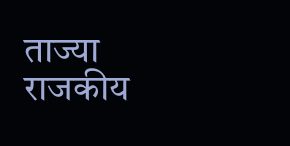ताज्या राजकीय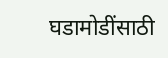घडामोडींसाठी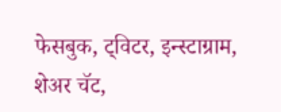फेसबुक, ट्विटर, इन्स्टाग्राम, शेअर चॅट,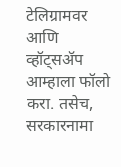टेलिग्रामवर आणि व्हॉट्सॲप आम्हाला फॉलो करा. तसेच, सरकारनामा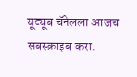यूट्यूब चॅनेलला आजच सबस्क्राइब करा.